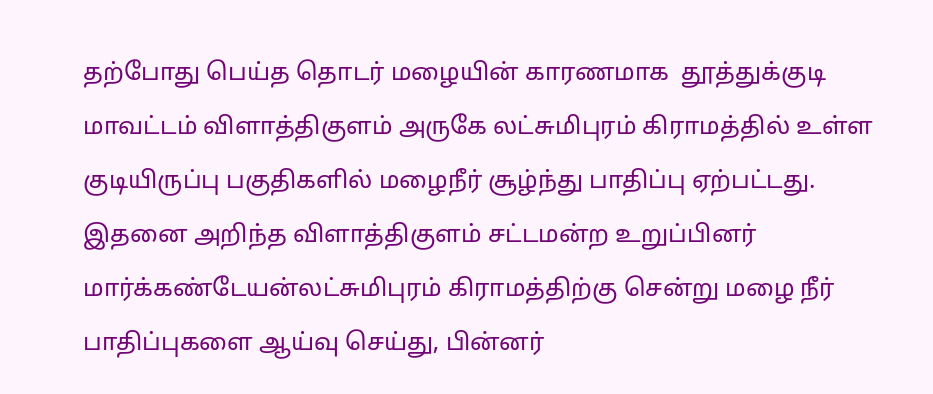தற்போது பெய்த தொடர் மழையின் காரணமாக  தூத்துக்குடி மாவட்டம் விளாத்திகுளம் அருகே லட்சுமிபுரம் கிராமத்தில் உள்ள குடியிருப்பு பகுதிகளில் மழைநீர் சூழ்ந்து பாதிப்பு ஏற்பட்டது. இதனை அறிந்த விளாத்திகுளம் சட்டமன்ற உறுப்பினர் மார்க்கண்டேயன்லட்சுமிபுரம் கிராமத்திற்கு சென்று மழை நீர் பாதிப்புகளை ஆய்வு செய்து, பின்னர்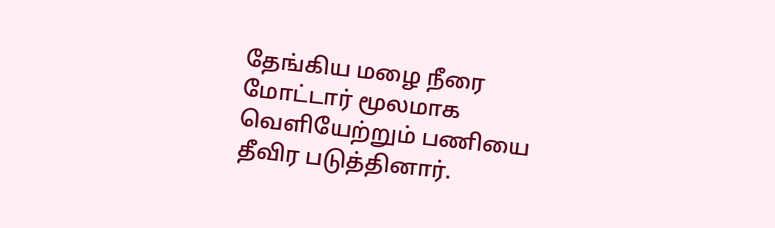தேங்கிய மழை நீரை மோட்டார் மூலமாக வெளியேற்றும் பணியை தீவிர படுத்தினார்.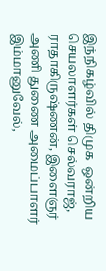இந்நிகழ்வில் திமுக  ஒன்றிய செயலாளர்கள் செல்வராஜ், ராதாகிருஷ்ணன், இளைஞர் அணி துணை அமைப்பாளர் இம்மானுவேல்,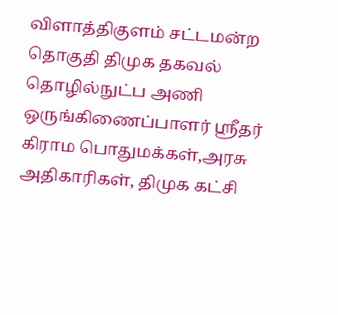விளாத்திகுளம் சட்டமன்ற தொகுதி திமுக தகவல் தொழில்நுட்ப அணி ஒருங்கிணைப்பாளர் ஸ்ரீதர்  கிராம பொதுமக்கள்,அரசு அதிகாரிகள், திமுக கட்சி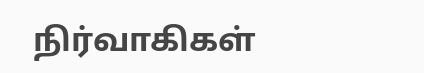நிர்வாகிகள்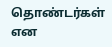தொண்டர்கள் என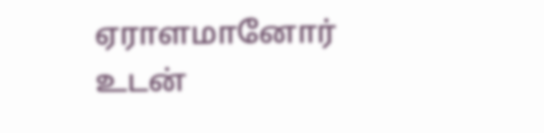ஏராளமானோர் உடன்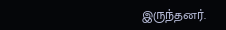இருந்தனர்.